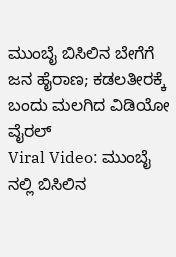ಮುಂಬೈ ಬಿಸಿಲಿನ ಬೇಗೆಗೆ ಜನ ಹೈರಾಣ; ಕಡಲತೀರಕ್ಕೆ ಬಂದು ಮಲಗಿದ ವಿಡಿಯೋ ವೈರಲ್
Viral Video: ಮುಂಬೈ ನಲ್ಲಿ ಬಿಸಿಲಿನ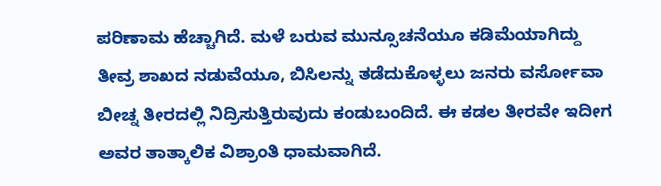ಪರಿಣಾಮ ಹೆಚ್ಚಾಗಿದೆ. ಮಳೆ ಬರುವ ಮುನ್ಸೂಚನೆಯೂ ಕಡಿಮೆಯಾಗಿದ್ದು ತೀವ್ರ ಶಾಖದ ನಡುವೆಯೂ, ಬಿಸಿಲನ್ನು ತಡೆದುಕೊಳ್ಳಲು ಜನರು ವರ್ಸೋವಾ ಬೀಚ್ನ ತೀರದಲ್ಲಿ ನಿದ್ರಿಸುತ್ತಿರುವುದು ಕಂಡುಬಂದಿದೆ. ಈ ಕಡಲ ತೀರವೇ ಇದೀಗ ಅವರ ತಾತ್ಕಾಲಿಕ ವಿಶ್ರಾಂತಿ ಧಾಮವಾಗಿದೆ.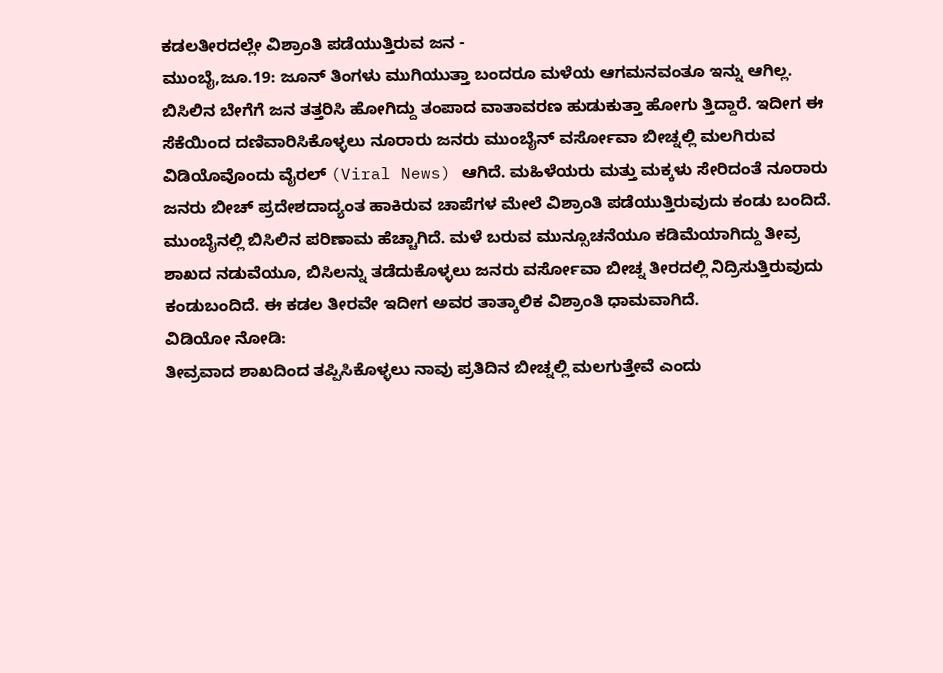ಕಡಲತೀರದಲ್ಲೇ ವಿಶ್ರಾಂತಿ ಪಡೆಯುತ್ತಿರುವ ಜನ -
ಮುಂಬೈ,ಜೂ.19: ಜೂನ್ ತಿಂಗಳು ಮುಗಿಯುತ್ತಾ ಬಂದರೂ ಮಳೆಯ ಆಗಮನವಂತೂ ಇನ್ನು ಆಗಿಲ್ಲ. ಬಿಸಿಲಿನ ಬೇಗೆಗೆ ಜನ ತತ್ತರಿಸಿ ಹೋಗಿದ್ದು ತಂಪಾದ ವಾತಾವರಣ ಹುಡುಕುತ್ತಾ ಹೋಗು ತ್ತಿದ್ದಾರೆ. ಇದೀಗ ಈ ಸೆಕೆಯಿಂದ ದಣಿವಾರಿಸಿಕೊಳ್ಳಲು ನೂರಾರು ಜನರು ಮುಂಬೈನ್ ವರ್ಸೋವಾ ಬೀಚ್ನಲ್ಲಿ ಮಲಗಿರುವ ವಿಡಿಯೊವೊಂದು ವೈರಲ್ (Viral News) ಆಗಿದೆ. ಮಹಿಳೆಯರು ಮತ್ತು ಮಕ್ಕಳು ಸೇರಿದಂತೆ ನೂರಾರು ಜನರು ಬೀಚ್ ಪ್ರದೇಶದಾದ್ಯಂತ ಹಾಕಿರುವ ಚಾಪೆಗಳ ಮೇಲೆ ವಿಶ್ರಾಂತಿ ಪಡೆಯುತ್ತಿರುವುದು ಕಂಡು ಬಂದಿದೆ.
ಮುಂಬೈನಲ್ಲಿ ಬಿಸಿಲಿನ ಪರಿಣಾಮ ಹೆಚ್ಚಾಗಿದೆ. ಮಳೆ ಬರುವ ಮುನ್ಸೂಚನೆಯೂ ಕಡಿಮೆಯಾಗಿದ್ದು ತೀವ್ರ ಶಾಖದ ನಡುವೆಯೂ, ಬಿಸಿಲನ್ನು ತಡೆದುಕೊಳ್ಳಲು ಜನರು ವರ್ಸೋವಾ ಬೀಚ್ನ ತೀರದಲ್ಲಿ ನಿದ್ರಿಸುತ್ತಿರುವುದು ಕಂಡುಬಂದಿದೆ. ಈ ಕಡಲ ತೀರವೇ ಇದೀಗ ಅವರ ತಾತ್ಕಾಲಿಕ ವಿಶ್ರಾಂತಿ ಧಾಮವಾಗಿದೆ.
ವಿಡಿಯೋ ನೋಡಿ:
ತೀವ್ರವಾದ ಶಾಖದಿಂದ ತಪ್ಪಿಸಿಕೊಳ್ಳಲು ನಾವು ಪ್ರತಿದಿನ ಬೀಚ್ನಲ್ಲಿ ಮಲಗುತ್ತೇವೆ ಎಂದು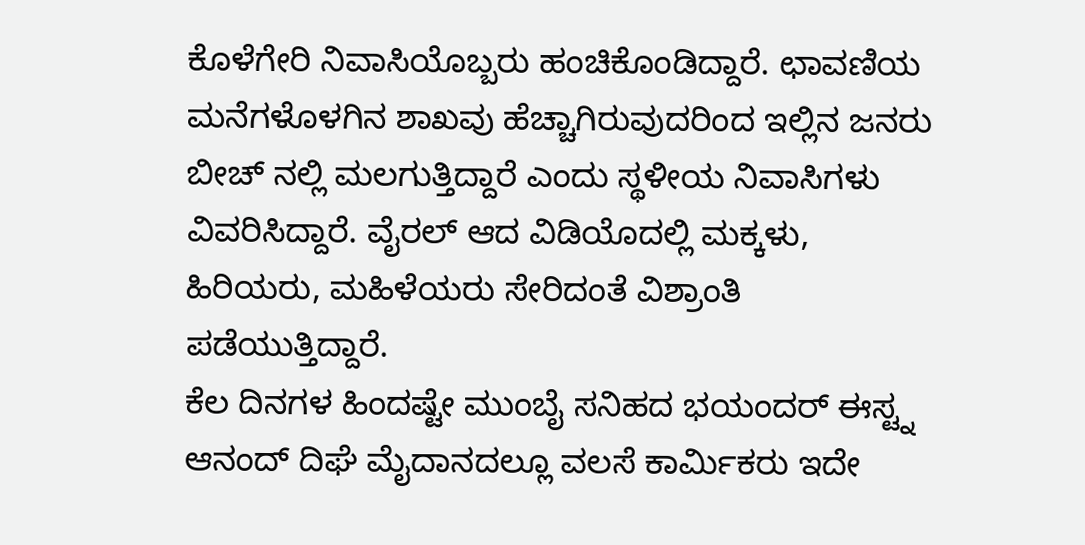ಕೊಳೆಗೇರಿ ನಿವಾಸಿಯೊಬ್ಬರು ಹಂಚಿಕೊಂಡಿದ್ದಾರೆ. ಛಾವಣಿಯ ಮನೆಗಳೊಳಗಿನ ಶಾಖವು ಹೆಚ್ಚಾಗಿರುವುದರಿಂದ ಇಲ್ಲಿನ ಜನರು ಬೀಚ್ ನಲ್ಲಿ ಮಲಗುತ್ತಿದ್ದಾರೆ ಎಂದು ಸ್ಥಳೀಯ ನಿವಾಸಿಗಳು ವಿವರಿಸಿದ್ದಾರೆ. ವೈರಲ್ ಆದ ವಿಡಿಯೊದಲ್ಲಿ ಮಕ್ಕಳು, ಹಿರಿಯರು, ಮಹಿಳೆಯರು ಸೇರಿದಂತೆ ವಿಶ್ರಾಂತಿ ಪಡೆಯುತ್ತಿದ್ದಾರೆ.
ಕೆಲ ದಿನಗಳ ಹಿಂದಷ್ಟೇ ಮುಂಬೈ ಸನಿಹದ ಭಯಂದರ್ ಈಸ್ಟ್ನ ಆನಂದ್ ದಿಘೆ ಮೈದಾನದಲ್ಲೂ ವಲಸೆ ಕಾರ್ಮಿಕರು ಇದೇ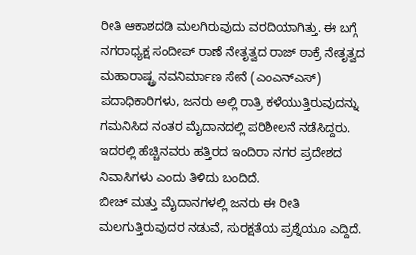ರೀತಿ ಆಕಾಶದಡಿ ಮಲಗಿರುವುದು ವರದಿಯಾಗಿತ್ತು. ಈ ಬಗ್ಗೆ ನಗರಾಧ್ಯಕ್ಷ ಸಂದೀಪ್ ರಾಣೆ ನೇತೃತ್ವದ ರಾಜ್ ಠಾಕ್ರೆ ನೇತೃತ್ವದ ಮಹಾರಾಷ್ಟ್ರ ನವನಿರ್ಮಾಣ ಸೇನೆ (ಎಂಎನ್ಎಸ್) ಪದಾಧಿಕಾರಿಗಳು, ಜನರು ಅಲ್ಲಿ ರಾತ್ರಿ ಕಳೆಯುತ್ತಿರುವುದನ್ನು ಗಮನಿಸಿದ ನಂತರ ಮೈದಾನದಲ್ಲಿ ಪರಿಶೀಲನೆ ನಡೆಸಿದ್ದರು. ಇದರಲ್ಲಿ ಹೆಚ್ಚಿನವರು ಹತ್ತಿರದ ಇಂದಿರಾ ನಗರ ಪ್ರದೇಶದ ನಿವಾಸಿಗಳು ಎಂದು ತಿಳಿದು ಬಂದಿದೆ.
ಬೀಚ್ ಮತ್ತು ಮೈದಾನಗಳಲ್ಲಿ ಜನರು ಈ ರೀತಿ ಮಲಗುತ್ತಿರುವುದರ ನಡುವೆ, ಸುರಕ್ಷತೆಯ ಪ್ರಶ್ನೆಯೂ ಎದ್ದಿದೆ.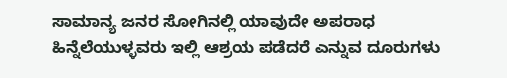ಸಾಮಾನ್ಯ ಜನರ ಸೋಗಿನಲ್ಲಿ ಯಾವುದೇ ಅಪರಾಧ ಹಿನ್ನೆಲೆಯುಳ್ಳವರು ಇಲ್ಲಿ ಆಶ್ರಯ ಪಡೆದರೆ ಎನ್ನುವ ದೂರುಗಳು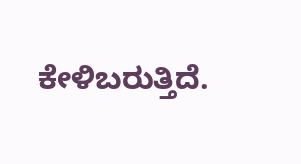ಕೇಳಿಬರುತ್ತಿದೆ.